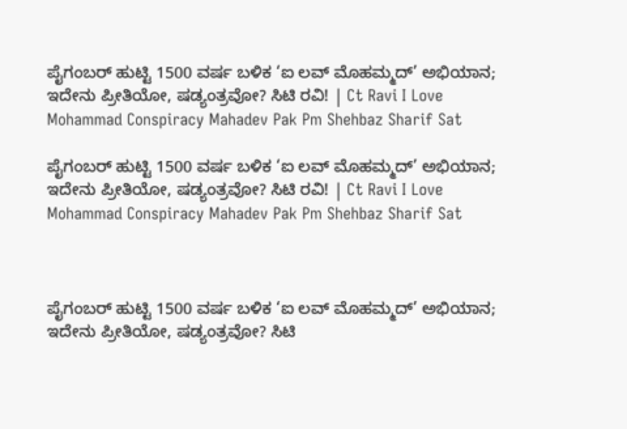ಪೈಗಂಬರ್ ಹುಟ್ಟಿ 1500 ವರ್ಷ ಬಳಿಕ ‘ಐ ಲವ್ ಮೊಹಮ್ಮದ್’ ಅಭಿಯಾನ; ಇದೇನು ಪ್ರೀತಿಯೋ, ಷಡ್ಯಂತ್ರವೋ? ಸಿಟಿ ರವಿ! | Ct Ravi I Love Mohammad Conspiracy Mahadev Pak Pm Shehbaz Sharif Sat

ಪೈಗಂಬರ್ ಹುಟ್ಟಿ 1500 ವರ್ಷ ಬಳಿಕ ‘ಐ ಲವ್ ಮೊಹಮ್ಮದ್’ ಅಭಿಯಾನ; ಇದೇನು ಪ್ರೀತಿಯೋ, ಷಡ್ಯಂತ್ರವೋ? ಸಿಟಿ ರವಿ! | Ct Ravi I Love Mohammad Conspiracy Mahadev Pak Pm Shehbaz Sharif Sat



ಪೈಗಂಬರ್ ಹುಟ್ಟಿ 1500 ವರ್ಷ ಬಳಿಕ ‘ಐ ಲವ್ ಮೊಹಮ್ಮದ್’ ಅಭಿಯಾನ; ಇದೇನು ಪ್ರೀತಿಯೋ, ಷಡ್ಯಂತ್ರವೋ? ಸಿಟಿ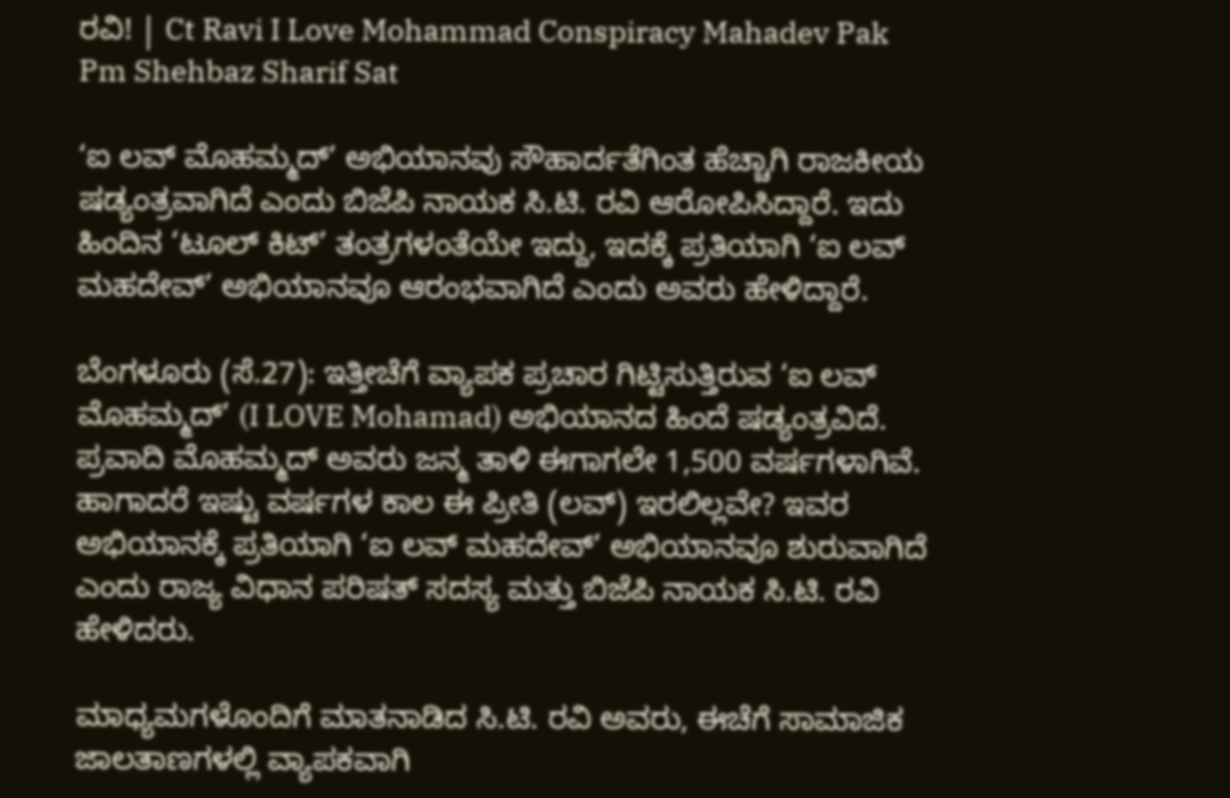ರವಿ! | Ct Ravi I Love Mohammad Conspiracy Mahadev Pak Pm Shehbaz Sharif Sat

‘ಐ ಲವ್ ಮೊಹಮ್ಮದ್’ ಅಭಿಯಾನವು ಸೌಹಾರ್ದತೆಗಿಂತ ಹೆಚ್ಚಾಗಿ ರಾಜಕೀಯ ಷಡ್ಯಂತ್ರವಾಗಿದೆ ಎಂದು ಬಿಜೆಪಿ ನಾಯಕ ಸಿ.ಟಿ. ರವಿ ಆರೋಪಿಸಿದ್ದಾರೆ. ಇದು ಹಿಂದಿನ ‘ಟೂಲ್ ಕಿಟ್’ ತಂತ್ರಗಳಂತೆಯೇ ಇದ್ದು, ಇದಕ್ಕೆ ಪ್ರತಿಯಾಗಿ ‘ಐ ಲವ್ ಮಹದೇವ್’ ಅಭಿಯಾನವೂ ಆರಂಭವಾಗಿದೆ ಎಂದು ಅವರು ಹೇಳಿದ್ದಾರೆ.

ಬೆಂಗಳೂರು (ಸೆ.27): ಇತ್ತೀಚೆಗೆ ವ್ಯಾಪಕ ಪ್ರಚಾರ ಗಿಟ್ಟಿಸುತ್ತಿರುವ ‘ಐ ಲವ್ ಮೊಹಮ್ಮದ್’ (I LOVE Mohamad) ಅಭಿಯಾನದ ಹಿಂದೆ ಷಡ್ಯಂತ್ರವಿದೆ. ಪ್ರವಾದಿ ಮೊಹಮ್ಮದ್ ಅವರು ಜನ್ಮ ತಾಳಿ ಈಗಾಗಲೇ 1,500 ವರ್ಷಗಳಾಗಿವೆ. ಹಾಗಾದರೆ ಇಷ್ಟು ವರ್ಷಗಳ ಕಾಲ ಈ ಪ್ರೀತಿ (ಲವ್) ಇರಲಿಲ್ಲವೇ? ಇವರ ಅಭಿಯಾನಕ್ಕೆ ಪ್ರತಿಯಾಗಿ ‘ಐ ಲವ್ ಮಹದೇವ್’ ಅಭಿಯಾನವೂ ಶುರುವಾಗಿದೆ ಎಂದು ರಾಜ್ಯ ವಿಧಾನ ಪರಿಷತ್ ಸದಸ್ಯ ಮತ್ತು ಬಿಜೆಪಿ ನಾಯಕ ಸಿ.ಟಿ. ರವಿ ಹೇಳಿದರು.

ಮಾಧ್ಯಮಗಳೊಂದಿಗೆ ಮಾತನಾಡಿದ ಸಿ.ಟಿ. ರವಿ ಅವರು, ಈಚೆಗೆ ಸಾಮಾಜಿಕ ಜಾಲತಾಣಗಳಲ್ಲಿ ವ್ಯಾಪಕವಾಗಿ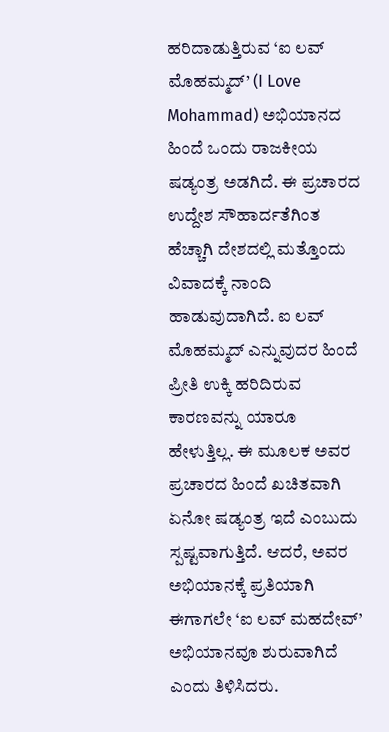ಹರಿದಾಡುತ್ತಿರುವ ‘ಐ ಲವ್ ಮೊಹಮ್ಮದ್’ (I Love Mohammad) ಅಭಿಯಾನದ ಹಿಂದೆ ಒಂದು ರಾಜಕೀಯ ಷಡ್ಯಂತ್ರ ಅಡಗಿದೆ. ಈ ಪ್ರಚಾರದ ಉದ್ದೇಶ ಸೌಹಾರ್ದತೆಗಿಂತ ಹೆಚ್ಚಾಗಿ ದೇಶದಲ್ಲಿ ಮತ್ತೊಂದು ವಿವಾದಕ್ಕೆ ನಾಂದಿ ಹಾಡುವುದಾಗಿದೆ. ಐ ಲವ್ ಮೊಹಮ್ಮದ್ ಎನ್ನುವುದರ ಹಿಂದೆ ಪ್ರೀತಿ ಉಕ್ಕಿ ಹರಿದಿರುವ ಕಾರಣವನ್ನು ಯಾರೂ ಹೇಳುತ್ತಿಲ್ಲ. ಈ ಮೂಲಕ ಅವರ ಪ್ರಚಾರದ ಹಿಂದೆ ಖಚಿತವಾಗಿ ಏನೋ ಷಡ್ಯಂತ್ರ ಇದೆ ಎಂಬುದು ಸ್ಪಷ್ಟವಾಗುತ್ತಿದೆ. ಆದರೆ, ಅವರ ಅಭಿಯಾನಕ್ಕೆ ಪ್ರತಿಯಾಗಿ ಈಗಾಗಲೇ ‘ಐ ಲವ್ ಮಹದೇವ್’ ಅಭಿಯಾನವೂ ಶುರುವಾಗಿದೆ ಎಂದು ತಿಳಿಸಿದರು.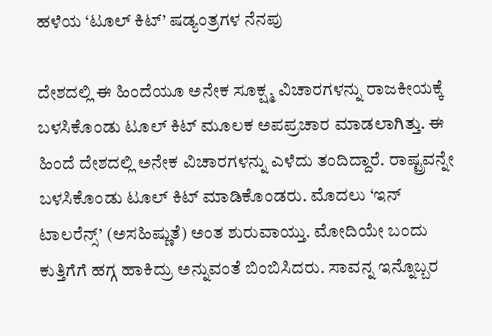ಹಳೆಯ ‘ಟೂಲ್ ಕಿಟ್’ ಷಡ್ಯಂತ್ರಗಳ ನೆನಪು

ದೇಶದಲ್ಲಿ ಈ ಹಿಂದೆಯೂ ಅನೇಕ ಸೂಕ್ಷ್ಮ ವಿಚಾರಗಳನ್ನು ರಾಜಕೀಯಕ್ಕೆ ಬಳಸಿಕೊಂಡು ಟೂಲ್ ಕಿಟ್ ಮೂಲಕ ಅಪಪ್ರಚಾರ ಮಾಡಲಾಗಿತ್ತು. ಈ ಹಿಂದೆ ದೇಶದಲ್ಲಿ ಅನೇಕ ವಿಚಾರಗಳನ್ನು ಎಳೆದು ತಂದಿದ್ದಾರೆ. ರಾಷ್ಟ್ರವನ್ನೇ ಬಳಸಿಕೊಂಡು ಟೂಲ್ ಕಿಟ್ ಮಾಡಿಕೊಂಡರು. ಮೊದಲು ‘ಇನ್ ಟಾಲರೆನ್ಸ್’ (ಅಸಹಿಷ್ಣುತೆ) ಅಂತ ಶುರುವಾಯ್ತು. ಮೋದಿಯೇ ಬಂದು ಕುತ್ತಿಗೆಗೆ ಹಗ್ಗ ಹಾಕಿದ್ರು ಅನ್ನುವಂತೆ ಬಿಂಬಿಸಿದರು. ಸಾವನ್ನ ಇನ್ನೊಬ್ಬರ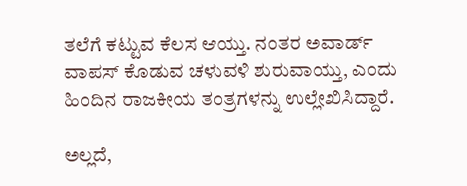ತಲೆಗೆ ಕಟ್ಟುವ ಕೆಲಸ ಆಯ್ತು. ನಂತರ ಅವಾರ್ಡ್ ವಾಪಸ್ ಕೊಡುವ ಚಳುವಳಿ ಶುರುವಾಯ್ತು, ಎಂದು ಹಿಂದಿನ ರಾಜಕೀಯ ತಂತ್ರಗಳನ್ನು ಉಲ್ಲೇಖಿಸಿದ್ದಾರೆ.

ಅಲ್ಲದೆ,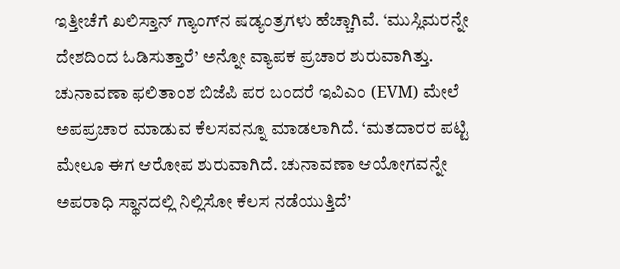ಇತ್ತೀಚೆಗೆ ಖಲಿಸ್ತಾನ್ ಗ್ಯಾಂಗ್‌ನ ಷಡ್ಯಂತ್ರಗಳು ಹೆಚ್ಚಾಗಿವೆ. ‘ಮುಸ್ಲಿಮರನ್ನೇ ದೇಶದಿಂದ ಓಡಿಸುತ್ತಾರೆ’ ಅನ್ನೋ ವ್ಯಾಪಕ ಪ್ರಚಾರ ಶುರುವಾಗಿತ್ತು. ಚುನಾವಣಾ ಫಲಿತಾಂಶ ಬಿಜೆಪಿ ಪರ ಬಂದರೆ ಇವಿಎಂ (EVM) ಮೇಲೆ ಅಪಪ್ರಚಾರ ಮಾಡುವ ಕೆಲಸವನ್ನೂ ಮಾಡಲಾಗಿದೆ. ‘ಮತದಾರರ ಪಟ್ಟಿ ಮೇಲೂ ಈಗ ಆರೋಪ ಶುರುವಾಗಿದೆ. ಚುನಾವಣಾ ಆಯೋಗವನ್ನೇ ಅಪರಾಧಿ ಸ್ಥಾನದಲ್ಲಿ ನಿಲ್ಲಿಸೋ ಕೆಲಸ ನಡೆಯುತ್ತಿದೆ’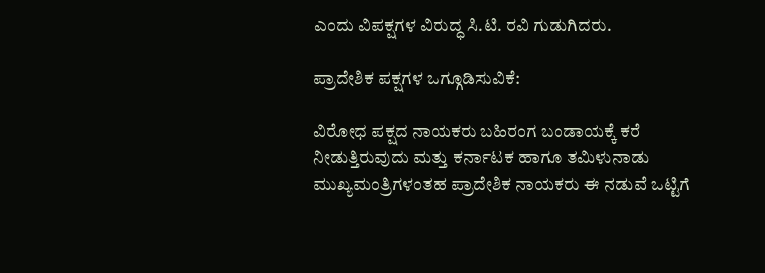ಎಂದು ವಿಪಕ್ಷಗಳ ವಿರುದ್ಧ ಸಿ.ಟಿ. ರವಿ ಗುಡುಗಿದರು.

ಪ್ರಾದೇಶಿಕ ಪಕ್ಷಗಳ ಒಗ್ಗೂಡಿಸುವಿಕೆ:

ವಿರೋಧ ಪಕ್ಷದ ನಾಯಕರು ಬಹಿರಂಗ ಬಂಡಾಯಕ್ಕೆ ಕರೆ ನೀಡುತ್ತಿರುವುದು ಮತ್ತು ಕರ್ನಾಟಕ ಹಾಗೂ ತಮಿಳುನಾಡು ಮುಖ್ಯಮಂತ್ರಿಗಳಂತಹ ಪ್ರಾದೇಶಿಕ ನಾಯಕರು ಈ ನಡುವೆ ಒಟ್ಟಿಗೆ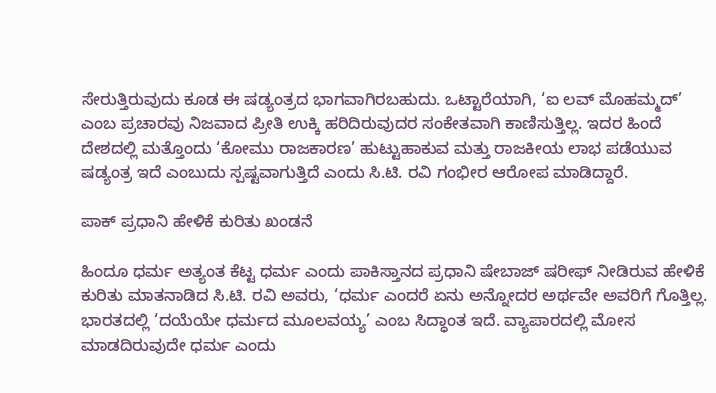ಸೇರುತ್ತಿರುವುದು ಕೂಡ ಈ ಷಡ್ಯಂತ್ರದ ಭಾಗವಾಗಿರಬಹುದು. ಒಟ್ಟಾರೆಯಾಗಿ, ‘ಐ ಲವ್ ಮೊಹಮ್ಮದ್’ ಎಂಬ ಪ್ರಚಾರವು ನಿಜವಾದ ಪ್ರೀತಿ ಉಕ್ಕಿ ಹರಿದಿರುವುದರ ಸಂಕೇತವಾಗಿ ಕಾಣಿಸುತ್ತಿಲ್ಲ. ಇದರ ಹಿಂದೆ ದೇಶದಲ್ಲಿ ಮತ್ತೊಂದು ‘ಕೋಮು ರಾಜಕಾರಣ’ ಹುಟ್ಟುಹಾಕುವ ಮತ್ತು ರಾಜಕೀಯ ಲಾಭ ಪಡೆಯುವ ಷಡ್ಯಂತ್ರ ಇದೆ ಎಂಬುದು ಸ್ಪಷ್ಟವಾಗುತ್ತಿದೆ ಎಂದು ಸಿ.ಟಿ. ರವಿ ಗಂಭೀರ ಆರೋಪ ಮಾಡಿದ್ದಾರೆ.

ಪಾಕ್ ಪ್ರಧಾನಿ ಹೇಳಿಕೆ ಕುರಿತು ಖಂಡನೆ

ಹಿಂದೂ ಧರ್ಮ ಅತ್ಯಂತ ಕೆಟ್ಟ ಧರ್ಮ ಎಂದು ಪಾಕಿಸ್ತಾನದ ಪ್ರಧಾನಿ ಷೇಬಾಜ್ ಷರೀಫ್ ನೀಡಿರುವ ಹೇಳಿಕೆ ಕುರಿತು ಮಾತನಾಡಿದ ಸಿ.ಟಿ. ರವಿ ಅವರು, ‘ಧರ್ಮ ಎಂದರೆ ಏನು ಅನ್ನೋದರ ಅರ್ಥವೇ ಅವರಿಗೆ ಗೊತ್ತಿಲ್ಲ. ಭಾರತದಲ್ಲಿ ‘ದಯೆಯೇ ಧರ್ಮದ ಮೂಲವಯ್ಯ’ ಎಂಬ ಸಿದ್ಧಾಂತ ಇದೆ. ವ್ಯಾಪಾರದಲ್ಲಿ ಮೋಸ ಮಾಡದಿರುವುದೇ ಧರ್ಮ ಎಂದು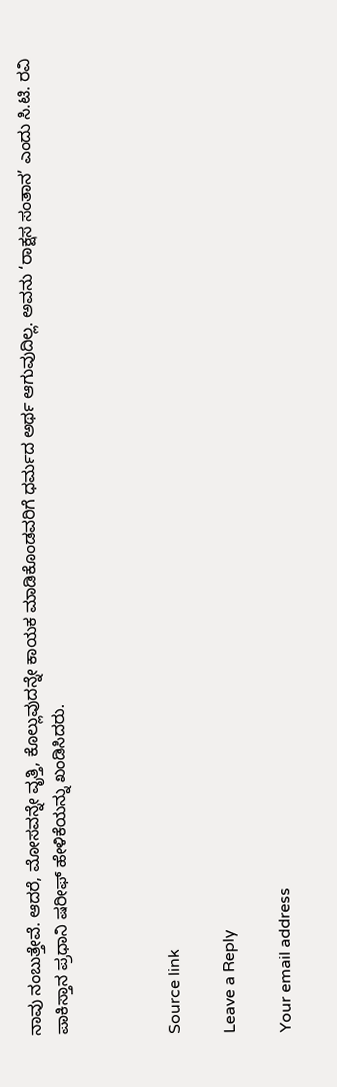ನಾವು ನಂಬುತ್ತೇವೆ. ಆದರೆ, ಮೋಸವನ್ನೇ ವೃತ್ತಿ, ಕೊಲ್ಲುವುದನ್ನೇ ಕಾಯಕ ಮಾಡಿಕೊಂಡವರಿಗೆ ಧರ್ಮದ ಅರ್ಥ ಆಗುವುದಿಲ್ಲ. ಅವನು ‘ರಾಕ್ಷಸ ಸಂತಾನ’ ಎಂದು ಸಿ.ಟಿ. ರವಿ ಪಾಕಿಸ್ತಾನ ಪ್ರಧಾನಿ ಷರೀಫ್ ಹೇಳಿಕೆಯನ್ನು ಖಂಡಿಸಿದರು.



Source link

Leave a Reply

Your email address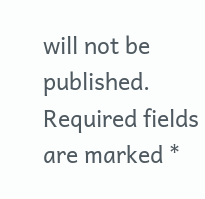will not be published. Required fields are marked *